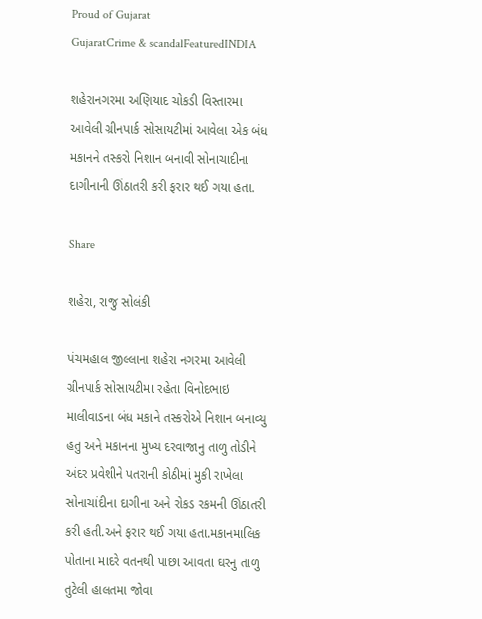Proud of Gujarat
GujaratCrime & scandalFeaturedINDIA

શહેરાનગરમા અણિયાદ ચોકડી વિસ્તારમા આવેલી ગ્રીનપાર્ક સોસાયટીમાં આવેલા એક બંધ મકાનને તસ્કરો નિશાન બનાવી સોનાચાદીના દાગીનાની ઊંઠાતરી કરી ફરાર થઈ ગયા હતા.

Share

શહેરા, રાજુ સોલંકી

પંચમહાલ જીલ્લાના શહેરા નગરમા આવેલી ગ્રીનપાર્ક સોસાયટીમા રહેતા વિનોદભાઇ માલીવાડના બંધ મકાને તસ્કરોએ નિશાન બનાવ્યુ હતુ અને મકાનના મુખ્ય દરવાજાનુ તાળુ તોડીને
અંદર પ્રવેશીને પતરાની કોઠીમાં મુકી રાખેલા સોનાચાંદીના દાગીના અને રોકડ રકમની ઊંઠાતરી
કરી હતી.અને ફરાર થઈ ગયા હતા.મકાનમાલિક પોતાના માદરે વતનથી પાછા આવતા ઘરનુ તાળુ
તુટેલી હાલતમા જોવા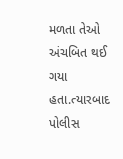મળતા તેઓ અંચબિત થઈ ગયા હતા.ત્યારબાદ પોલીસ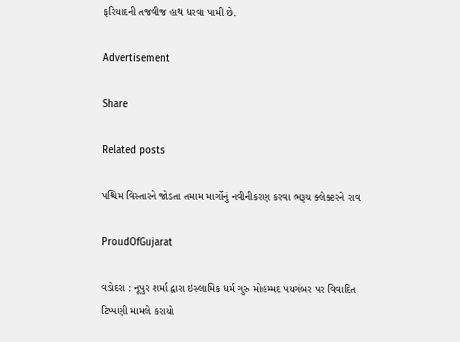ફરિયાદની તજવીજ હાથ ધરવા પામી છે.

Advertisement

Share

Related posts

પશ્ચિમ વિસ્તારને જોડતા તમામ માર્ગોનું નવીનીકરણ કરવા ભરૂચ ક્લેક્ટરને રાવ

ProudOfGujarat

વડોદરા : નૂપુર શર્મા દ્વારા ઇસ્લામિક ધર્મ ગુરુ મોહમ્મદ પયગંબર પર વિવાદિત ટિપ્પણી મામલે કરાયો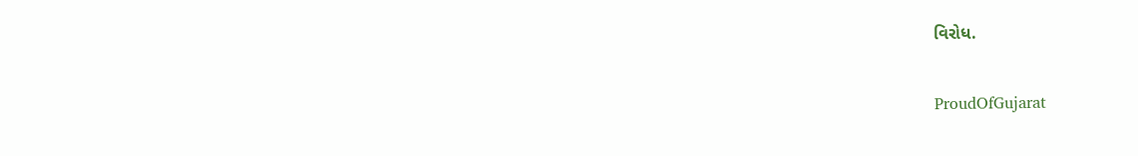વિરોધ.

ProudOfGujarat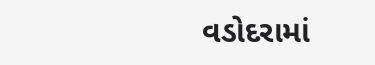વડોદરામાં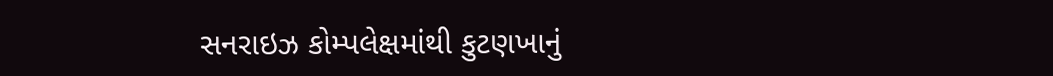સનરાઇઝ કોમ્પલેક્ષમાંથી કુટણખાનું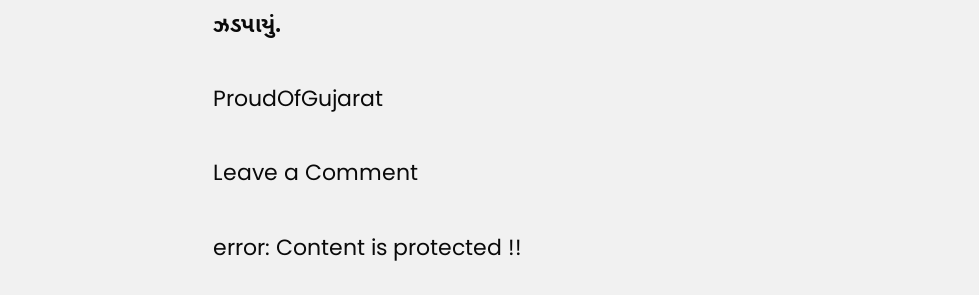ઝડપાયું.

ProudOfGujarat

Leave a Comment

error: Content is protected !!